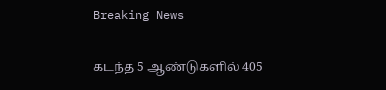Breaking News

கடந்த 5 ஆண்டுகளில் 405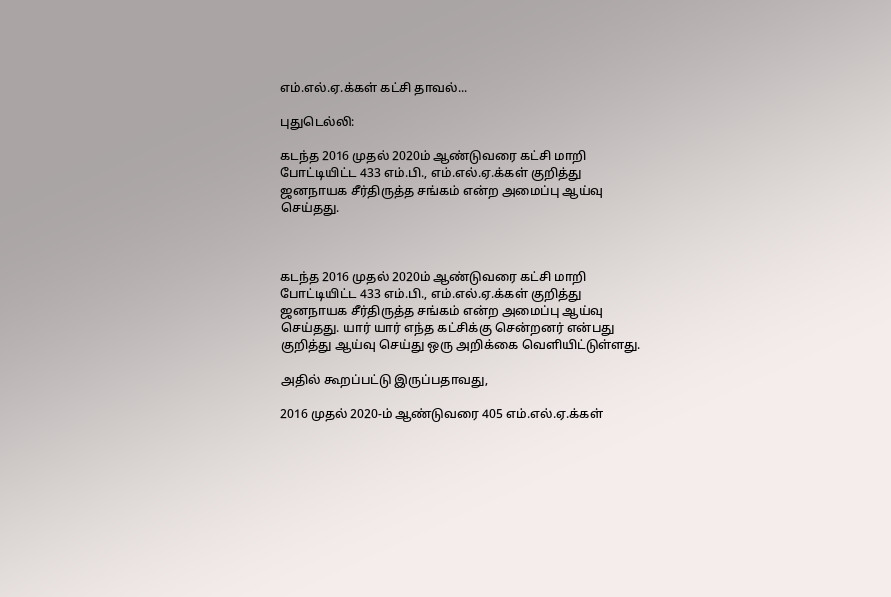எம்.எல்.ஏ.க்கள் கட்சி தாவல்...

புதுடெல்லி:

கடந்த 2016 முதல் 2020ம் ஆண்டுவரை கட்சி மாறி போட்டியிட்ட 433 எம்.பி., எம்.எல்.ஏ.க்கள் குறித்து ஜனநாயக சீர்திருத்த சங்கம் என்ற அமைப்பு ஆய்வு செய்தது.



கடந்த 2016 முதல் 2020ம் ஆண்டுவரை கட்சி மாறி போட்டியிட்ட 433 எம்.பி., எம்.எல்.ஏ.க்கள் குறித்து ஜனநாயக சீர்திருத்த சங்கம் என்ற அமைப்பு ஆய்வு செய்தது. யார் யார் எந்த கட்சிக்கு சென்றனர் என்பது குறித்து ஆய்வு செய்து ஒரு அறிக்கை வெளியிட்டுள்ளது.

அதில் கூறப்பட்டு இருப்பதாவது,

2016 முதல் 2020-ம் ஆண்டுவரை 405 எம்.எல்.ஏ.க்கள்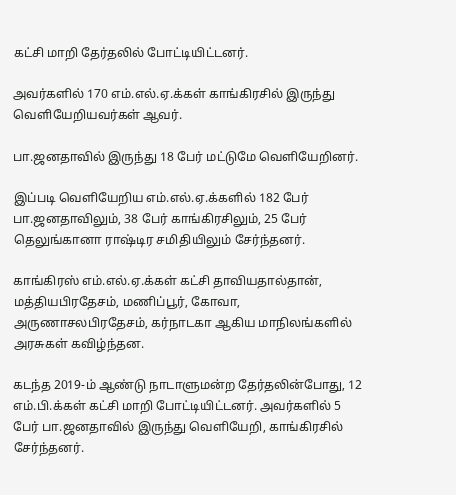கட்சி மாறி தேர்தலில் போட்டியிட்டனர்.

அவர்களில் 170 எம்.எல்.ஏ.க்கள் காங்கிரசில் இருந்து வெளியேறியவர்கள் ஆவர்.

பா.ஜனதாவில் இருந்து 18 பேர் மட்டுமே வெளியேறினர்.

இப்படி வெளியேறிய எம்.எல்.ஏ.க்களில் 182 பேர் பா.ஜனதாவிலும், 38 பேர் காங்கிரசிலும், 25 பேர் தெலுங்கானா ராஷ்டிர சமிதியிலும் சேர்ந்தனர்.

காங்கிரஸ் எம்.எல்.ஏ.க்கள் கட்சி தாவியதால்தான், மத்தியபிரதேசம், மணிப்பூர், கோவா, அருணாசலபிரதேசம், கர்நாடகா ஆகிய மாநிலங்களில் அரசுகள் கவிழ்ந்தன.

கடந்த 2019-ம் ஆண்டு நாடாளுமன்ற தேர்தலின்போது, 12 எம்.பி.க்கள் கட்சி மாறி போட்டியிட்டனர். அவர்களில் 5 பேர் பா.ஜனதாவில் இருந்து வெளியேறி, காங்கிரசில் சேர்ந்தனர்.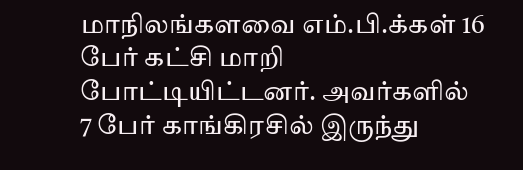மாநிலங்களவை எம்.பி.க்கள் 16 பேர் கட்சி மாறி போட்டியிட்டனர். அவர்களில் 7 பேர் காங்கிரசில் இருந்து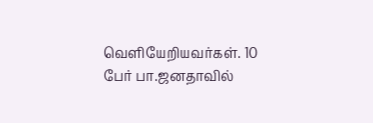வெளியேறியவர்கள். 10 பேர் பா.ஜனதாவில்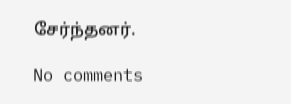சேர்ந்தனர்.

No comments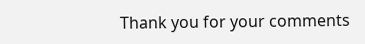Thank you for your comments